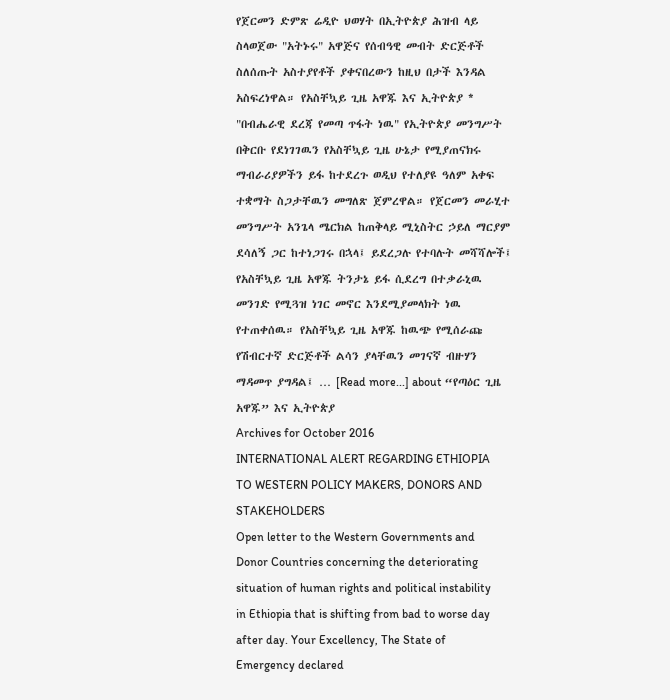የጀርመን ድምጽ ሬዲዮ ህወሃት በኢትዮጵያ ሕዝብ ላይ ስላወጀው "አትኑሩ" አዋጅና የሰብዓዊ መብት ድርጅቶች ስለሰጡት አስተያየቶች ያቀናበረውን ከዚህ በታች እንዳል አስፍረነዋል። የአስቸኳይ ጊዜ አዋጁ እና ኢትዮጵያ * "በብሔራዊ ደረጃ የመጣ ጥፋት ነዉ" የኢትዮጵያ መንግሥት በቅርቡ የደነገገዉን የአስቸኳይ ጊዜ ሁኔታ የሚያጠናክሩ ማብራሪያዎችን ይፋ ከተደረጉ ወዲህ የተለያዩ ዓለም አቀፍ ተቋማት ስጋታቸዉን መግለጽ ጀምረዋል። የጀርመን መራሂተ መንግሥት አንጌላ ሜርክል ከጠቅላይ ሚኒስትር ኃይለ ማርያም ደሳለኝ ጋር ከተነጋገሩ በኋላ፤ ይደረጋሉ የተባሉት መሻሻሎች፤ የአስቸኳይ ጊዜ አዋጁ ትንታኔ ይፋ ሲደረግ በተቃራኒዉ መንገድ የሚጓዝ ነገር መኖር እንደሚያመላክት ነዉ የተጠቀሰዉ። የአስቸኳይ ጊዜ አዋጁ ከዉጭ የሚሰራጩ የሽብርተኛ ድርጅቶች ልሳን ያላቸዉን መገናኛ ብዙሃን ማዳመጥ ያግዳል፤ … [Read more...] about “የጣዕር ጊዜ አዋጁ” እና ኢትዮጵያ
Archives for October 2016
INTERNATIONAL ALERT REGARDING ETHIOPIA TO WESTERN POLICY MAKERS, DONORS AND STAKEHOLDERS
Open letter to the Western Governments and Donor Countries concerning the deteriorating situation of human rights and political instability in Ethiopia that is shifting from bad to worse day after day. Your Excellency, The State of Emergency declared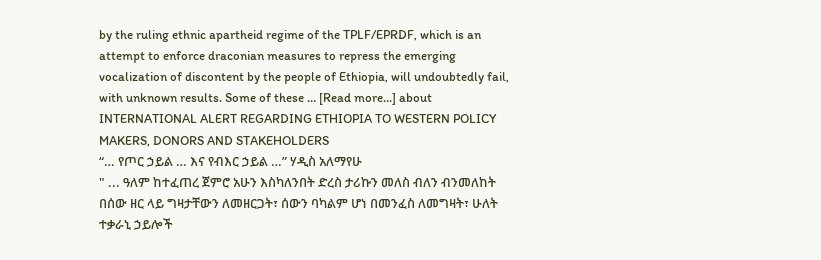by the ruling ethnic apartheid regime of the TPLF/EPRDF, which is an attempt to enforce draconian measures to repress the emerging vocalization of discontent by the people of Ethiopia, will undoubtedly fail, with unknown results. Some of these … [Read more...] about INTERNATIONAL ALERT REGARDING ETHIOPIA TO WESTERN POLICY MAKERS, DONORS AND STAKEHOLDERS
“… የጦር ኃይል … እና የብእር ኃይል …” ሃዲስ አለማየሁ
" ... ዓለም ከተፈጠረ ጀምሮ አሁን እስካለንበት ድረስ ታሪኩን መለስ ብለን ብንመለከት በሰው ዘር ላይ ግዛታቸውን ለመዘርጋት፣ ሰውን ባካልም ሆነ በመንፈስ ለመግዛት፣ ሁለት ተቃራኒ ኃይሎች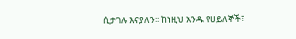ሲታገሉ እናያለን፡፡ ከነዚህ አንዱ የሀይለኞች፣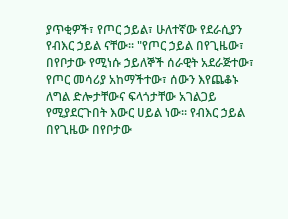ያጥቂዎች፣ የጦር ኃይል፣ ሁለተኛው የደራሲያን የብእር ኃይል ናቸው፡፡ "የጦር ኃይል በየጊዜው፣ በየቦታው የሚነሱ ኃይለኞች ሰራዊት አደራጅተው፣ የጦር መሳሪያ አከማችተው፣ ሰውን እየጨቆኑ ለግል ድሎታቸውና ፍላጎታቸው አገልጋይ የሚያደርጉበት እውር ሀይል ነው፡፡ የብእር ኃይል በየጊዜው በየቦታው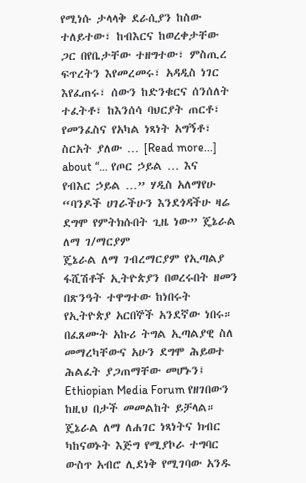የሚነሱ ታላላቅ ደራሲያን ከስው ተለይተው፣ ከብእርና ከወረቀታቸው ጋር በየቤታቸው ተዘግተው፣ ምስጢረ ፍጥረትን እየመረመሩ፣ አዳዲስ ነገር እየፈጠሩ፣ ሰውን ከድንቁርና ሰንሰለት ተፈትቶ፣ ከእንሰሳ ባህርያት ጠርቶ፣ የመንፈስና የአካል ነጻነት አግኝቶ፣ ስርአት ያለው … [Read more...] about “… የጦር ኃይል … እና የብእር ኃይል …” ሃዲስ አለማየሁ
“ባንዶች ሀገራችሁን እንደጎዳችሁ ዛሬ ደግሞ የምትክሱበት ጊዜ ነው” ጄኔራል ለማ ገ/ማርያም
ጄኔራል ለማ ገብረማርያም የኢጣልያ ፋሺሽቶች ኢትዮጵያን በወረሩበት ዘመን በጽንዓት ተዋግተው ከነበሩት የኢትዮጵያ አርበኞች አንደኛው ነበሩ። በፈጸሙት አኩሪ ትግል ኢጣልያዊ ስለ መማረካቸውና አሁን ደግሞ ሕይወተ ሕልፈት ያጋጠማቸው መሆኑን፤ Ethiopian Media Forum የዘገበውን ከዚህ በታች መመልከት ይቻላል። ጄኔራል ለማ ለሐገር ነጻነትና ክብር ካከናወኑት እጅግ የሚያኮራ ተግባር ውስጥ አብሮ ሊደነቅ የሚገባው አንዱ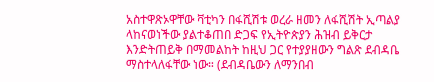አስተዋጽኦዋቸው ቫቲካን በፋሺሽቱ ወረራ ዘመን ለፋሺሽት ኢጣልያ ላከናወነችው ያልተቆጠበ ድጋፍ የኢትዮጵያን ሕዝብ ይቅርታ እንድትጠይቅ በማመልከት ከዚህ ጋር የተያያዘውን ግልጽ ደብዳቤ ማስተላለፋቸው ነው። (ደብዳቤውን ለማንበብ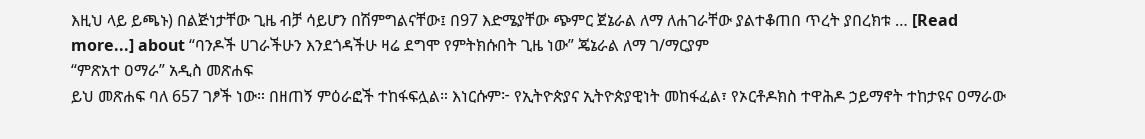እዚህ ላይ ይጫኑ) በልጅነታቸው ጊዜ ብቻ ሳይሆን በሽምግልናቸው፤ በ97 እድሜያቸው ጭምር ጀኔራል ለማ ለሐገራቸው ያልተቆጠበ ጥረት ያበረክቱ … [Read more...] about “ባንዶች ሀገራችሁን እንደጎዳችሁ ዛሬ ደግሞ የምትክሱበት ጊዜ ነው” ጄኔራል ለማ ገ/ማርያም
“ምጽአተ ዐማራ” አዲስ መጽሐፍ
ይህ መጽሐፍ ባለ 657 ገፆች ነው። በዘጠኝ ምዕራፎች ተከፋፍሏል። እነርሱም፦ የኢትዮጵያና ኢትዮጵያዊነት መከፋፈል፣ የኦርቶዶክስ ተዋሕዶ ኃይማኖት ተከታዩና ዐማራው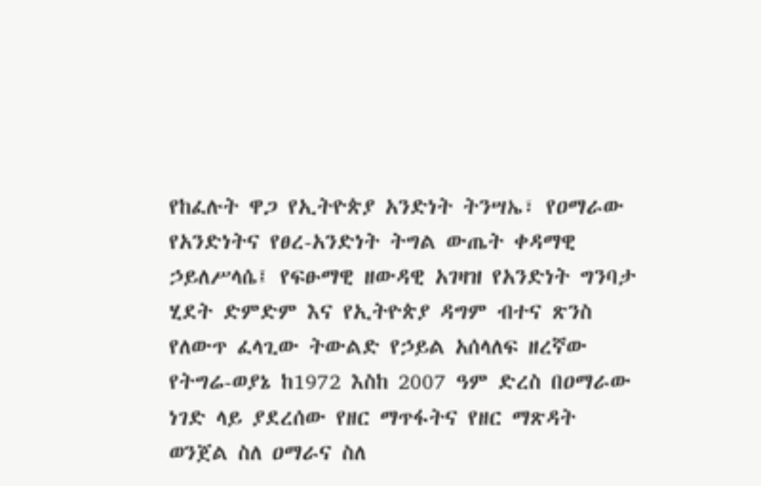የከፈሉት ዋጋ የኢትዮጵያ አንድነት ትንሣኤ፣ የዐማራው የአንድነትና የፀረ-አንድነት ትግል ውጤት ቀዳማዊ ኃይለሥላሴ፤ የፍፁማዊ ዘውዳዊ አገዛዝ የአንድነት ግንባታ ሂደት ድምድም እና የኢትዮጵያ ዳግም ብተና ጽንስ የለውጥ ፈላጊው ትውልድ የኃይል አሰላለፍ ዘረኛው የትግሬ-ወያኔ ከ1972 እስከ 2007 ዓም ድረስ በዐማራው ነገድ ላይ ያደረሰው የዘር ማጥፋትና የዘር ማጽዳት ወንጀል ስለ ዐማራና ስለ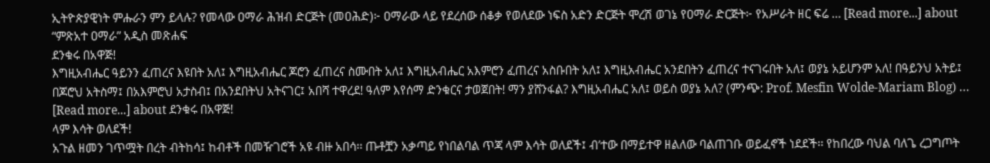ኢትዮጵያዊነት ምሑራን ምን ይላሉ? የመላው ዐማራ ሕዝብ ድርጅት (መዐሕድ)፦ ዐማራው ላይ የደረሰው ሰቆቃ የወለደው ነፍስ አድን ድርጅት ሞረሽ ወገኔ የዐማራ ድርጅት፦ የአሥራት ዘር ፍሬ … [Read more...] about “ምጽአተ ዐማራ” አዲስ መጽሐፍ
ደንቁሩ በአዋጅ!
እግዚአብሔር ዓይንን ፈጠረና እዩበት አለ፤ እግዚአብሔር ጆሮን ፈጠረና ስሙበት አለ፤ እግዚአብሔር አእምሮን ፈጠረና አስቡበት አለ፤ እግዚአብሔር አንደበትን ፈጠረና ተናገሩበት አለ፤ ወያኔ አይሆንም አለ! በዓይንህ አትይ፤ በጆሮህ አትስማ፤ በአእምሮህ አታስብ፤ በአንደበትህ አትናገር፤ አበሻ ተዋረደ! ዓለም እየሰማ ድንቁርና ታወጀበት! ማን ያሸንፋል? እግዚአብሔር አለ፤ ወይስ ወያኔ አለ? (ምንጭ: Prof. Mesfin Wolde-Mariam Blog) … [Read more...] about ደንቁሩ በአዋጅ!
ላም እሳት ወለደች!
አጉል ዘመን ገጥሟት በረት ብትከሳ፤ ከብቶች በመዥገሮች አዩ ብዙ አበሳ፡፡ ጡቶቿን አቃጣይ የነበልባል ጥጃ ላም እሳት ወለደች፤ ብ’ተው በማይተዋ ዘልለው ባልጠገቡ ወይፈኖች ነደደች፡፡ የከበረው ባህል ባለጌ ረጋግጦት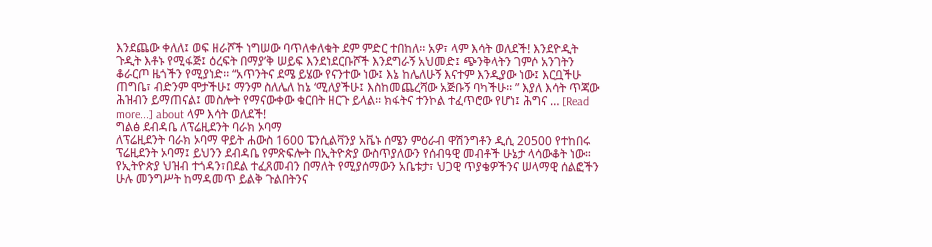እንደጨው ቀለለ፤ ወፍ ዘራሾች ነግሠው ባጥለቀለቁት ደም ምድር ተበከለ፡፡ አዎ፣ ላም እሳት ወለደች! እንደዮዲት ጉዲት እቶኑ የሚፋጅ፤ ዕረፍት በማያ’ቅ ሠይፍ እንደነደርቡሾች እንደግራኝ አህመድ፤ ጭንቅላትን ገምሶ አንገትን ቆራርጦ ዜጎችን የሚያነድ፡፡ “አጥንትና ደሜ ይሄው የናንተው ነው፤ እኔ ከሌለሁኝ እናተም እንዲያው ነው፤ እርቧችሁ ጠግቤ፣ ብድንም ሞታችሁ፤ ማንም ስለሌለ ከኔ ‘ሚለያችሁ፤ እስከመጨረሻው አጅቡኝ ባካችሁ፡፡ ” እያለ እሳት ጥጃው ሕዝብን ይማጠናል፤ መስሎት የማናውቀው ቁርበት ዘርጉ ይላል፡፡ ክፋትና ተንኮል ተፈጥሮው የሆነ፤ ሕግና … [Read more...] about ላም እሳት ወለደች!
ግልፅ ደብዳቤ ለፕሬዚደንት ባራክ ኦባማ
ለፕሬዚደንት ባራክ ኦባማ ዋይት ሐውስ 1600 ፔንሲልቫንያ አቬኑ ሰሜን ምዕራብ ዋሽንግቶን ዲሲ 20500 የተከበሩ ፕሬዚደንት ኦባማ፤ ይህንን ደብዳቤ የምጽፍሎት በኢትዮጵያ ውስጥያለውን የሰብዓዊ መብቶች ሁኔታ ላሳውቆት ነው። የኢትዮጵያ ህዝብ ተጎዳን፣በደል ተፈጸመብን በማለት የሚያሰማውን አቤቱታ፣ ህጋዊ ጥያቄዎችንና ሠላማዊ ሰልፎችን ሁሉ መንግሥት ከማዳመጥ ይልቅ ጉልበትንና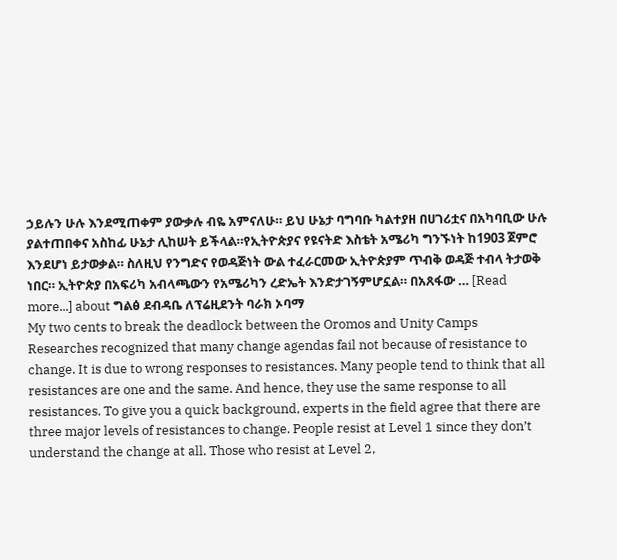ኃይሉን ሁሉ እንደሚጠቀም ያውቃሉ ብዬ አምናለሁ። ይህ ሁኔታ ባግባቡ ካልተያዘ በሀገሪቷና በአካባቢው ሁሉ ያልተጠበቀና አስከፊ ሁኔታ ሊከሠት ይችላል።የኢትዮጵያና የዩናትድ እስቴት አሜሪካ ግንኙነት ከ1903 ጀምሮ እንደሆነ ይታወቃል። ስለዚህ የንግድና የወዳጅነት ውል ተፈራርመው ኢትዮጵያም ጥብቅ ወዳጅ ተብላ ትታወቅ ነበር። ኢትዮጵያ በአፍሪካ አብላጫውን የአሜሪካን ረድኤት እንድታገኝምሆኗል። በአጸፋው … [Read more...] about ግልፅ ደብዳቤ ለፕሬዚደንት ባራክ ኦባማ
My two cents to break the deadlock between the Oromos and Unity Camps
Researches recognized that many change agendas fail not because of resistance to change. It is due to wrong responses to resistances. Many people tend to think that all resistances are one and the same. And hence, they use the same response to all resistances. To give you a quick background, experts in the field agree that there are three major levels of resistances to change. People resist at Level 1 since they don’t understand the change at all. Those who resist at Level 2,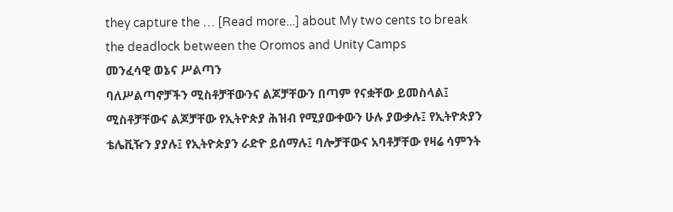they capture the … [Read more...] about My two cents to break the deadlock between the Oromos and Unity Camps
መንፈሳዊ ወኔና ሥልጣን
ባለሥልጣኖቻችን ሚስቶቻቸውንና ልጆቻቸውን በጣም የናቋቸው ይመስላል፤ ሚስቶቻቸውና ልጆቻቸው የኢትዮጵያ ሕዝብ የሚያውቀውን ሁሉ ያውቃሉ፤ የኢትዮጵያን ቴሌቪዥን ያያሉ፤ የኢትዮጵያን ራድዮ ይሰማሉ፤ ባሎቻቸውና አባቶቻቸው የዛሬ ሳምንት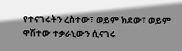የተናገሩትን ረስተው፣ ወይም ክደው፣ ወይም ዋሽተው ተቃራኒውን ሲናገሩ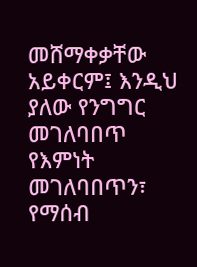መሸማቀቃቸው አይቀርም፤ እንዲህ ያለው የንግግር መገለባበጥ የእምነት መገለባበጥን፣ የማሰብ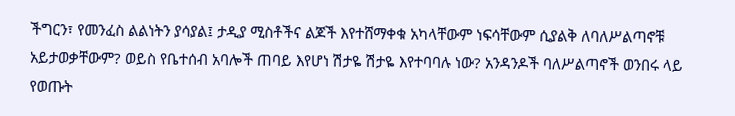ችግርን፣ የመንፈስ ልልነትን ያሳያል፤ ታዲያ ሚስቶችና ልጆች እየተሸማቀቁ አካላቸውም ነፍሳቸውም ሲያልቅ ለባለሥልጣኖቹ አይታወቃቸውም? ወይስ የቤተሰብ አባሎች ጠባይ እየሆነ ሽታዬ ሽታዬ እየተባባሉ ነው? አንዳንዶች ባለሥልጣኖች ወንበሩ ላይ የወጡት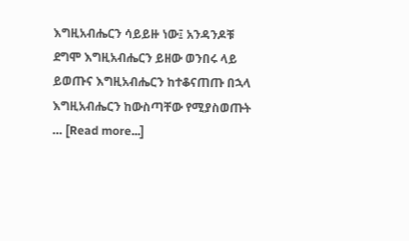እግዚአብሔርን ሳይይዙ ነው፤ አንዳንዶቹ ደግሞ እግዚአብሔርን ይዘው ወንበሩ ላይ ይወጡና እግዚአብሔርን ከተቆናጠጡ በኋላ እግዚአብሔርን ከውስጣቸው የሚያስወጡት … [Read more...]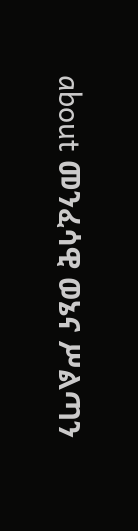about መንፈሳዊ ወኔና ሥልጣን